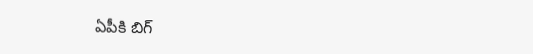ఏపీకి బిగ్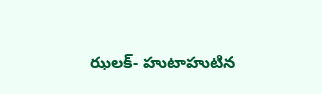ఝలక్- హుటాహుటిన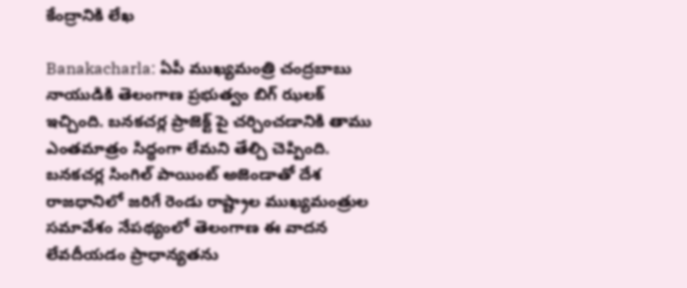కేంద్రానికి లేఖ

Banakacharla: ఏపీ ముఖ్యమంత్రి చంద్రబాబు నాయుడికి తెలంగాణ ప్రభుత్వం బిగ్ ఝలక్ ఇచ్చింది. బనకచర్ల ప్రాజెక్ట్ పై చర్చించడానికి తాము ఎంతమాత్రం సిద్ధంగా లేమని తేల్చి చెప్పింది. బనకచర్ల సింగిల్ పాయింట్ అజెండాతో దేశ రాజధానిలో జరిగే రెండు రాష్ట్రాల ముఖ్యమంత్రుల సమావేశం నేపథ్యంలో తెలంగాణ ఈ వాదన లేవదీయడం ప్రాధాన్యతను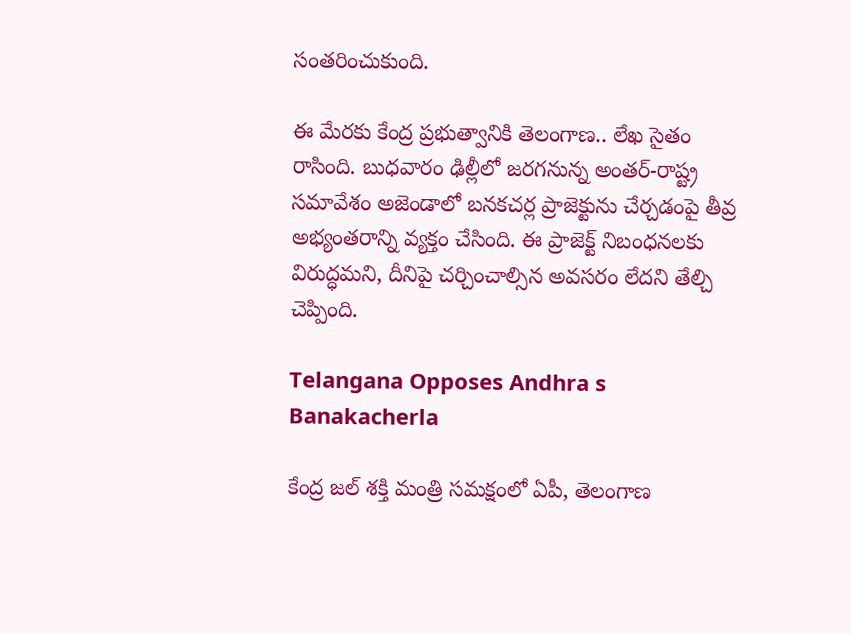సంతరించుకుంది.

ఈ మేరకు కేంద్ర ప్రభుత్వానికి తెలంగాణ.. లేఖ సైతం రాసింది. బుధవారం ఢిల్లీలో జరగనున్న అంతర్-రాష్ట్ర సమావేశం అజెండాలో బనకచర్ల ప్రాజెక్టును చేర్చడంపై తీవ్ర అభ్యంతరాన్ని వ్యక్తం చేసింది. ఈ ప్రాజెక్ట్ నిబంధనలకు విరుద్ధమని, దీనిపై చర్చించాల్సిన అవసరం లేదని తేల్చి చెప్పింది.

Telangana Opposes Andhra s Banakacherla

కేంద్ర జల్ శక్తి మంత్రి సమక్షంలో ఏపీ, తెలంగాణ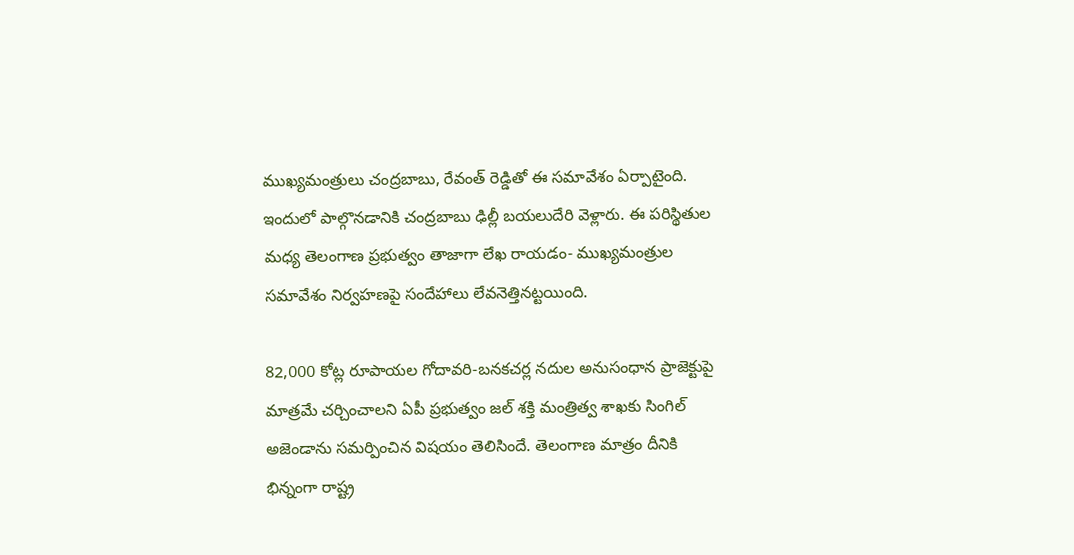ముఖ్యమంత్రులు చంద్రబాబు, రేవంత్ రెడ్డితో ఈ సమావేశం ఏర్పాటైంది. ఇందులో పాల్గొనడానికి చంద్రబాబు ఢిల్లీ బయలుదేరి వెళ్లారు. ఈ పరిస్థితుల మధ్య తెలంగాణ ప్రభుత్వం తాజాగా లేఖ రాయడం- ముఖ్యమంత్రుల సమావేశం నిర్వహణపై సందేహాలు లేవనెత్తినట్టయింది.

82,000 కోట్ల రూపాయల గోదావరి-బనకచర్ల నదుల అనుసంధాన ప్రాజెక్టుపై మాత్రమే చర్చించాలని ఏపీ ప్రభుత్వం జల్ శక్తి మంత్రిత్వ శాఖకు సింగిల్ అజెండాను సమర్పించిన విషయం తెలిసిందే. తెలంగాణ మాత్రం దీనికి భిన్నంగా రాష్ట్ర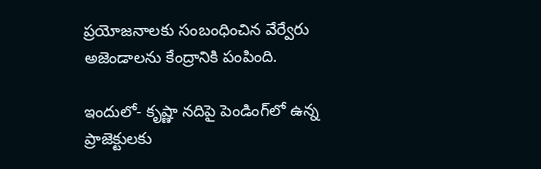ప్రయోజనాలకు సంబంధించిన వేర్వేరు అజెండాలను కేంద్రానికి పంపింది.

ఇందులో- కృష్ణా నదిపై పెండింగ్‌లో ఉన్న ప్రాజెక్టులకు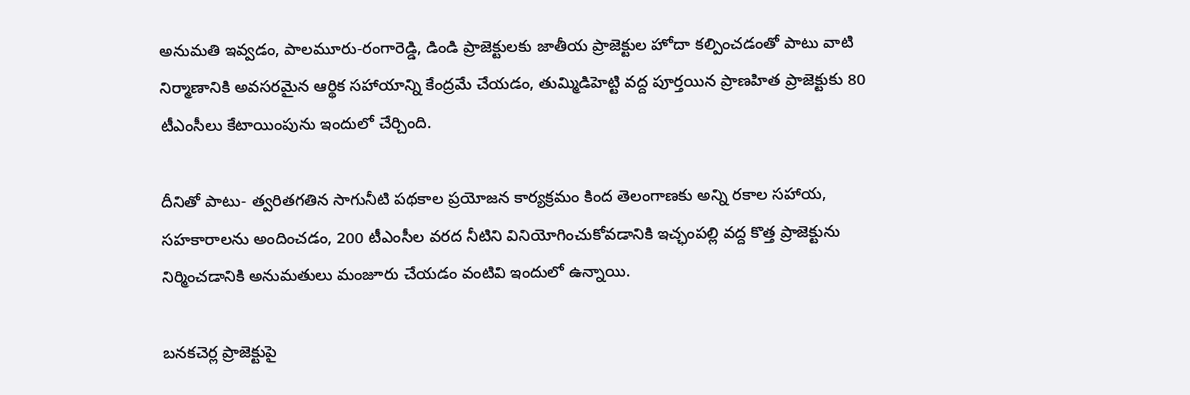అనుమతి ఇవ్వడం, పాలమూరు-రంగారెడ్డి, డిండి ప్రాజెక్టులకు జాతీయ ప్రాజెక్టుల హోదా కల్పించడంతో పాటు వాటి నిర్మాణానికి అవసరమైన ఆర్థిక సహాయాన్ని కేంద్రమే చేయడం, తుమ్మిడిహెట్టి వద్ద పూర్తయిన ప్రాణహిత ప్రాజెక్టుకు 80 టీఎంసీలు కేటాయింపును ఇందులో చేర్చింది.

దీనితో పాటు- త్వరితగతిన సాగునీటి పథకాల ప్రయోజన కార్యక్రమం కింద తెలంగాణకు అన్ని రకాల సహాయ, సహకారాలను అందించడం, 200 టీఎంసీల వరద నీటిని వినియోగించుకోవడానికి ఇచ్ఛంపల్లి వద్ద కొత్త ప్రాజెక్టును నిర్మించడానికి అనుమతులు మంజూరు చేయడం వంటివి ఇందులో ఉన్నాయి.

బనకచెర్ల ప్రాజెక్టుపై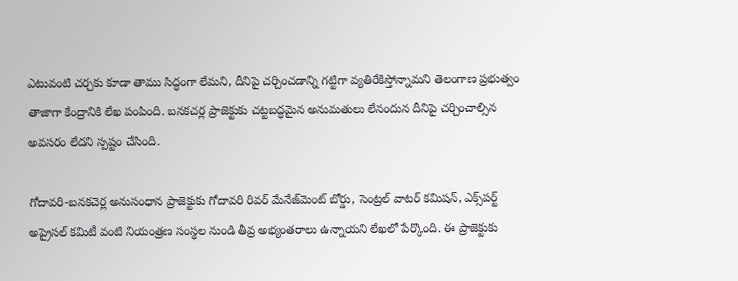ఎటువంటి చర్చకు కూడా తాము సిద్ధంగా లేమని, దీనిపై చర్చించడాన్ని గట్టిగా వ్యతిరేకిస్తోన్నామని తెలంగాణ ప్రభుత్వం తాజాగా కేంద్రానికి లేఖ పంపింది. బనకచర్ల ప్రాజెక్టుకు చట్టబద్ధమైన అనుమతులు లేనందున దీనిపై చర్చించాల్సిన అవసరం లేదని స్పష్టం చేసింది.

గోదావరి-బనకచెర్ల అనుసంధాన ప్రాజెక్టుకు గోదావరి రివర్ మేనేజ్‌మెంట్ బోర్డు, సెంట్రల్ వాటర్ కమిషన్, ఎక్స్‌పర్ట్ అప్రైసల్ కమిటీ వంటి నియంత్రణ సంస్థల నుండి తీవ్ర అభ్యంతరాలు ఉన్నాయని లేఖలో పేర్కొంది. ఈ ప్రాజెక్టుకు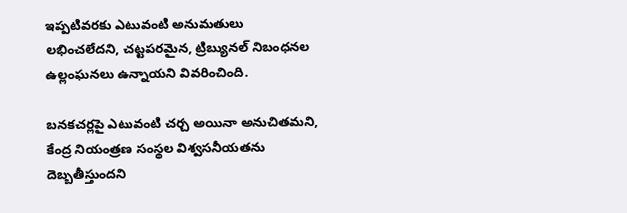ఇప్పటివరకు ఎటువంటి అనుమతులు లభించలేదని, చట్టపరమైన, ట్రిబ్యునల్ నిబంధనల ఉల్లంఘనలు ఉన్నాయని వివరించింది.

బనకచర్లపై ఎటువంటి చర్చ అయినా అనుచితమని, కేంద్ర నియంత్రణ సంస్థల విశ్వసనీయతను దెబ్బతీస్తుందని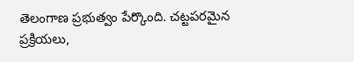తెలంగాణ ప్రభుత్వం పేర్కొంది. చట్టపరమైన ప్రక్రియలు,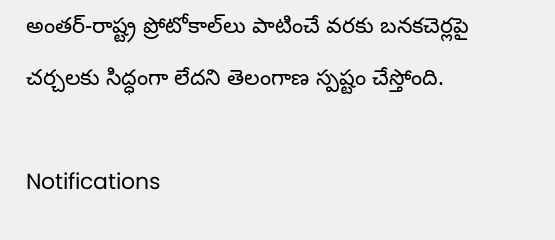అంతర్-రాష్ట్ర ప్రోటోకాల్‌లు పాటించే వరకు బనకచెర్లపై చర్చలకు సిద్ధంగా లేదని తెలంగాణ స్పష్టం చేస్తోంది.

Notifications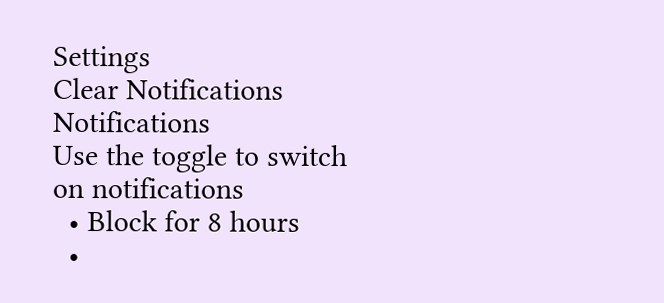Settings
Clear Notifications
Notifications
Use the toggle to switch on notifications
  • Block for 8 hours
  •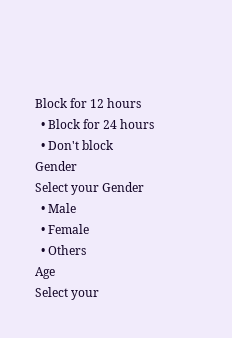Block for 12 hours
  • Block for 24 hours
  • Don't block
Gender
Select your Gender
  • Male
  • Female
  • Others
Age
Select your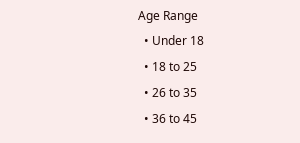Age Range
  • Under 18
  • 18 to 25
  • 26 to 35
  • 36 to 45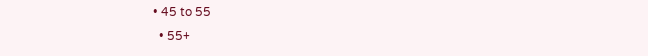• 45 to 55
  • 55+